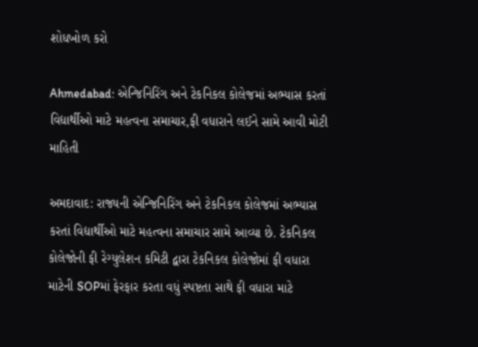શોધખોળ કરો

Ahmedabad: એન્જિનિરિંગ અને ટેકનિકલ કોલેજમાં અભ્યાસ કરતાં વિદ્યાર્થીઓ માટે મહત્વના સમાચાર,ફી વધારાને લઈને સામે આવી મોટી માહિતી

અમદાવાદ: રાજ્યની એન્જિનિરિંગ અને ટેકનિકલ કોલેજમાં અભ્યાસ કરતાં વિદ્યાર્થીઓ માટે મહત્વના સમાચાર સામે આવ્યા છે. ટેકનિકલ કોલેજોની ફી રેગ્યુલેશન કમિટી દ્વારા ટેકનિકલ કોલેજોમાં ફી વધારા માટેની SOPમાં ફેરફાર કરતા વધું સ્પષ્ટતા સાથે ફી વધારા માટે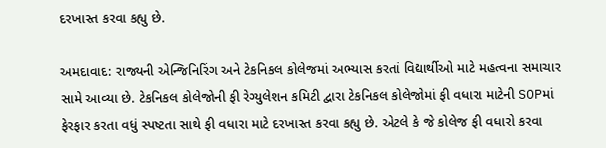દરખાસ્ત કરવા કહ્યુ છે.

અમદાવાદ: રાજ્યની એન્જિનિરિંગ અને ટેકનિકલ કોલેજમાં અભ્યાસ કરતાં વિદ્યાર્થીઓ માટે મહત્વના સમાચાર સામે આવ્યા છે. ટેકનિકલ કોલેજોની ફી રેગ્યુલેશન કમિટી દ્વારા ટેકનિકલ કોલેજોમાં ફી વધારા માટેની SOPમાં ફેરફાર કરતા વધું સ્પષ્ટતા સાથે ફી વધારા માટે દરખાસ્ત કરવા કહ્યુ છે. એટલે કે જે કોલેજ ફી વધારો કરવા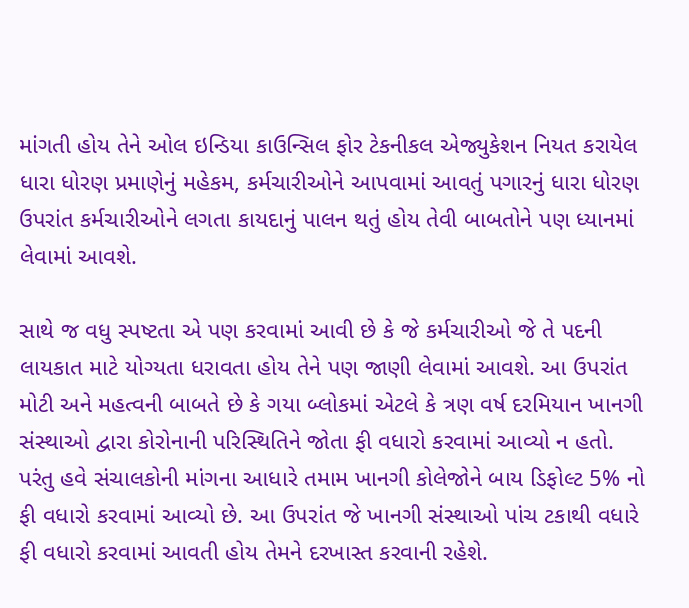માંગતી હોય તેને ઓલ ઇન્ડિયા કાઉન્સિલ ફોર ટેકનીકલ એજ્યુકેશન નિયત કરાયેલ ધારા ધોરણ પ્રમાણેનું મહેકમ, કર્મચારીઓને આપવામાં આવતું પગારનું ધારા ધોરણ ઉપરાંત કર્મચારીઓને લગતા કાયદાનું પાલન થતું હોય તેવી બાબતોને પણ ધ્યાનમાં લેવામાં આવશે.

સાથે જ વધુ સ્પષ્ટતા એ પણ કરવામાં આવી છે કે જે કર્મચારીઓ જે તે પદની લાયકાત માટે યોગ્યતા ધરાવતા હોય તેને પણ જાણી લેવામાં આવશે. આ ઉપરાંત મોટી અને મહત્વની બાબતે છે કે ગયા બ્લોકમાં એટલે કે ત્રણ વર્ષ દરમિયાન ખાનગી સંસ્થાઓ દ્વારા કોરોનાની પરિસ્થિતિને જોતા ફી વધારો કરવામાં આવ્યો ન હતો. પરંતુ હવે સંચાલકોની માંગના આધારે તમામ ખાનગી કોલેજોને બાય ડિફોલ્ટ 5% નો ફી વધારો કરવામાં આવ્યો છે. આ ઉપરાંત જે ખાનગી સંસ્થાઓ પાંચ ટકાથી વધારે ફી વધારો કરવામાં આવતી હોય તેમને દરખાસ્ત કરવાની રહેશે.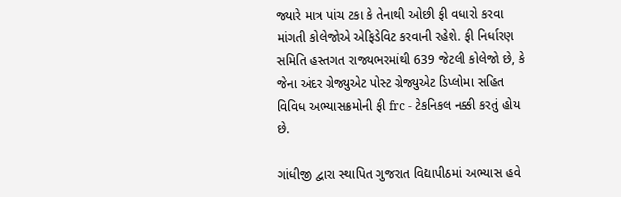જ્યારે માત્ર પાંચ ટકા કે તેનાથી ઓછી ફી વધારો કરવા માંગતી કોલેજોએ એફિડેવિટ કરવાની રહેશે. ફી નિર્ધારણ સમિતિ હસ્તગત રાજ્યભરમાંથી 639 જેટલી કોલેજો છે, કે જેના અંદર ગ્રેજ્યુએટ પોસ્ટ ગ્રેજ્યુએટ ડિપ્લોમા સહિત વિવિધ અભ્યાસક્રમોની ફી frc - ટેકનિકલ નક્કી કરતું હોય છે.

ગાંધીજી દ્વારા સ્થાપિત ગુજરાત વિદ્યાપીઠમાં અભ્યાસ હવે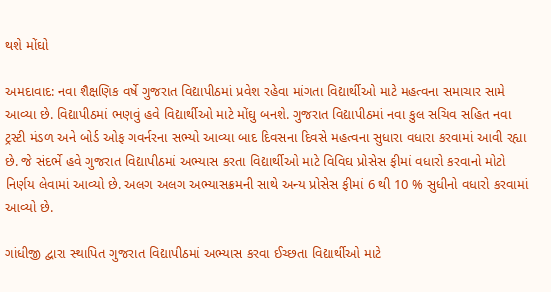થશે મોંઘો

અમદાવાદ: નવા શૈક્ષણિક વર્ષે ગુજરાત વિદ્યાપીઠમાં પ્રવેશ રહેવા માંગતા વિદ્યાર્થીઓ માટે મહત્વના સમાચાર સામે આવ્યા છે. વિદ્યાપીઠમાં ભણવું હવે વિદ્યાર્થીઓ માટે મોંઘુ બનશે. ગુજરાત વિદ્યાપીઠમાં નવા કુલ સચિવ સહિત નવા ટ્રસ્ટી મંડળ અને બોર્ડ ઓફ ગવર્નરના સભ્યો આવ્યા બાદ દિવસના દિવસે મહત્વના સુધારા વધારા કરવામાં આવી રહ્યા છે. જે સંદર્ભે હવે ગુજરાત વિદ્યાપીઠમાં અભ્યાસ કરતા વિદ્યાર્થીઓ માટે વિવિઘ પ્રોસેસ ફીમાં વધારો કરવાનો મોટો નિર્ણય લેવામાં આવ્યો છે. અલગ અલગ અભ્યાસક્રમની સાથે અન્ય પ્રોસેસ ફીમાં 6 થી 10 % સુધીનો વધારો કરવામાં આવ્યો છે.

ગાંધીજી દ્વારા સ્થાપિત ગુજરાત વિદ્યાપીઠમાં અભ્યાસ કરવા ઈચ્છતા વિદ્યાર્થીઓ માટે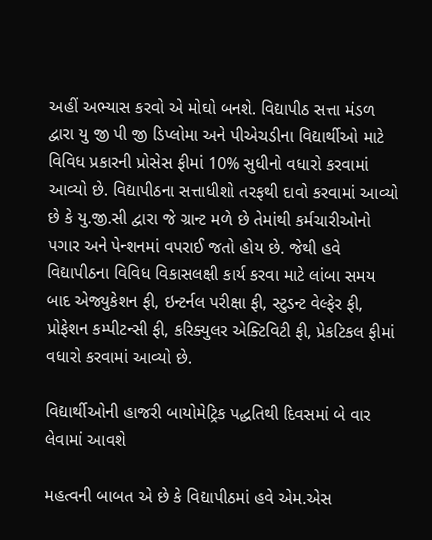અહીં અભ્યાસ કરવો એ મોઘો બનશે. વિદ્યાપીઠ સત્તા મંડળ દ્વારા યુ જી પી જી ડિપ્લોમા અને પીએચડીના વિદ્યાર્થીઓ માટે વિવિધ પ્રકારની પ્રોસેસ ફીમાં 10% સુધીનો વધારો કરવામાં આવ્યો છે. વિદ્યાપીઠના સત્તાધીશો તરફથી દાવો કરવામાં આવ્યો છે કે યુ.જી.સી દ્વારા જે ગ્રાન્ટ મળે છે તેમાંથી કર્મચારીઓનો પગાર અને પેન્શનમાં વપરાઈ જતો હોય છે. જેથી હવે વિદ્યાપીઠના વિવિધ વિકાસલક્ષી કાર્ય કરવા માટે લાંબા સમય બાદ એજ્યુકેશન ફી, ઇન્ટર્નલ પરીક્ષા ફી, સ્ટુડન્ટ વેલ્ફેર ફી, પ્રોફેશન કમ્પીટન્સી ફી, કરિક્યુલર એક્ટિવિટી ફી, પ્રેકટિકલ ફીમાં વધારો કરવામાં આવ્યો છે.

વિદ્યાર્થીઓની હાજરી બાયોમેટ્રિક પદ્ધતિથી દિવસમાં બે વાર લેવામાં આવશે

મહત્વની બાબત એ છે કે વિદ્યાપીઠમાં હવે એમ.એસ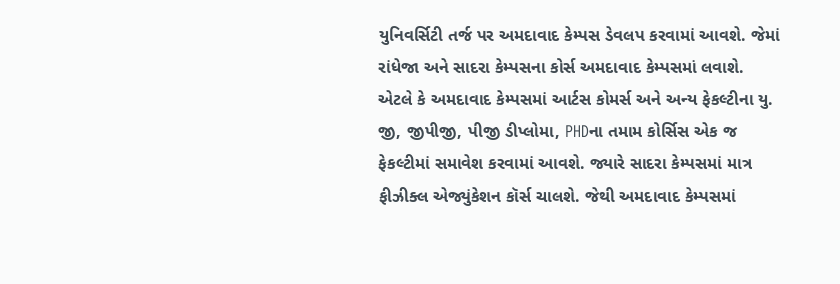યુનિવર્સિટી તર્જ પર અમદાવાદ કેમ્પસ ડેવલપ કરવામાં આવશે. જેમાં રાંધેજા અને સાદરા કેમ્પસના કોર્સ અમદાવાદ કેમ્પસમાં લવાશે. એટલે કે અમદાવાદ કેમ્પસમાં આર્ટસ કોમર્સ અને અન્ય ફેકલ્ટીના યુ. જી, જીપીજી, પીજી ડીપ્લોમા, PHDના તમામ કોર્સિસ એક જ ફેકલ્ટીમાં સમાવેશ કરવામાં આવશે. જ્યારે સાદરા કેમ્પસમાં માત્ર ફીઝીક્લ એજ્યુંકેશન કૉર્સ ચાલશે. જેથી અમદાવાદ કેમ્પસમાં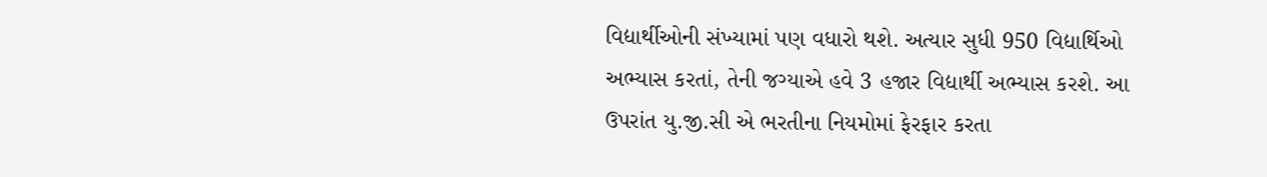વિદ્યાર્થીઓની સંખ્યામાં પણ વધારો થશે. અત્યાર સુધી 950 વિદ્યાર્થિઓ અભ્યાસ કરતાં, તેની જગ્યાએ હવે 3 હજાર વિદ્યાર્થી અભ્યાસ કરશે. આ ઉપરાંત યુ.જી.સી એ ભરતીના નિયમોમાં ફેરફાર કરતા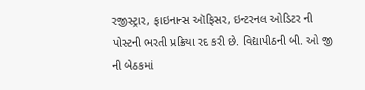રજીસ્ટ્રાર, ફાઇનાન્સ ઑફિસર, ઇન્ટરનલ ઓડિટર ની પોસ્ટની ભરતી પ્રક્રિયા રદ કરી છે. વિદ્યાપીઠની બી. ઓ જી ની બેઠકમાં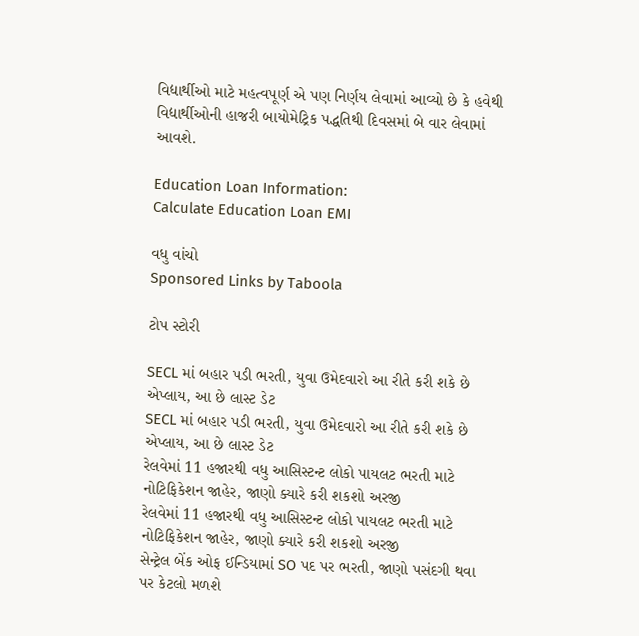વિદ્યાર્થીઓ માટે મહત્વપૂર્ણ એ પણ નિર્ણય લેવામાં આવ્યો છે કે હવેથી વિદ્યાર્થીઓની હાજરી બાયોમેટ્રિક પદ્ધતિથી દિવસમાં બે વાર લેવામાં આવશે.

Education Loan Information:
Calculate Education Loan EMI

વધુ વાંચો
Sponsored Links by Taboola

ટોપ સ્ટોરી

SECL માં બહાર પડી ભરતી, યુવા ઉમેદવારો આ રીતે કરી શકે છે એપ્લાય, આ છે લાસ્ટ ડેટ
SECL માં બહાર પડી ભરતી, યુવા ઉમેદવારો આ રીતે કરી શકે છે એપ્લાય, આ છે લાસ્ટ ડેટ
રેલવેમાં 11 હજારથી વધુ આસિસ્ટન્ટ લોકો પાયલટ ભરતી માટે નોટિફિકેશન જાહેર, જાણો ક્યારે કરી શકશો અરજી
રેલવેમાં 11 હજારથી વધુ આસિસ્ટન્ટ લોકો પાયલટ ભરતી માટે નોટિફિકેશન જાહેર, જાણો ક્યારે કરી શકશો અરજી
સેન્ટ્રેલ બેંક ઓફ ઈન્ડિયામાં SO પદ પર ભરતી, જાણો પસંદગી થવા પર કેટલો મળશે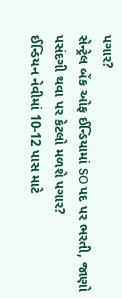પગાર?
સેન્ટ્રેલ બેંક ઓફ ઈન્ડિયામાં SO પદ પર ભરતી, જાણો પસંદગી થવા પર કેટલો મળશે પગાર?
ઈન્ડિયન નેવીમાં 10-12 પાસ માટે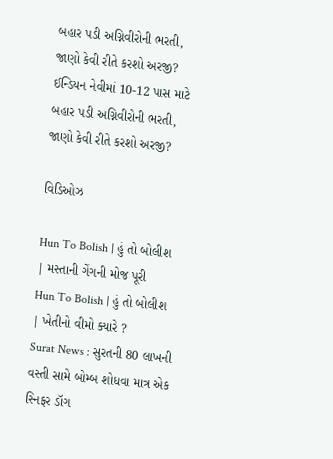બહાર પડી અગ્નિવીરોની ભરતી, જાણો કેવી રીતે કરશો અરજી?
ઈન્ડિયન નેવીમાં 10-12 પાસ માટે બહાર પડી અગ્નિવીરોની ભરતી, જાણો કેવી રીતે કરશો અરજી?

વિડિઓઝ

Hun To Bolish | હું તો બોલીશ | મસ્તાની ગેંગની મોજ પૂરી
Hun To Bolish | હું તો બોલીશ | ખેતીનો વીમો ક્યારે ?
Surat News : સુરતની 80 લાખની વસ્તી સામે બોમ્બ શોધવા માત્ર એક સ્નિફર ડૉગ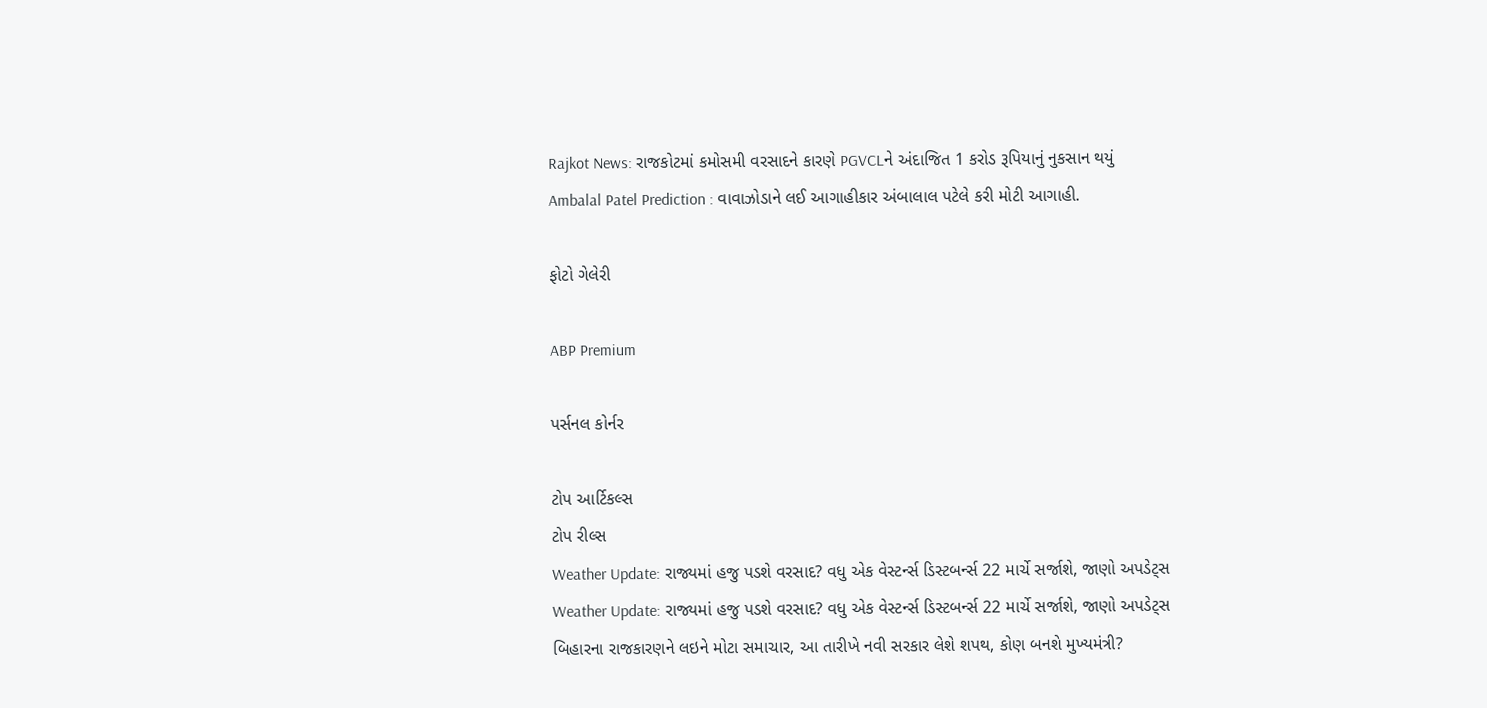Rajkot News: રાજકોટમાં કમોસમી વરસાદને કારણે PGVCLને અંદાજિત 1 કરોડ રૂપિયાનું નુકસાન થયું
Ambalal Patel Prediction : વાવાઝોડાને લઈ આગાહીકાર અંબાલાલ પટેલે કરી મોટી આગાહી.

ફોટો ગેલેરી

ABP Premium

પર્સનલ કોર્નર

ટોપ આર્ટિકલ્સ
ટોપ રીલ્સ
Weather Update: રાજ્યમાં હજુ પડશે વરસાદ? વધુ એક વેસ્ટર્ન્સ ડિસ્ટબર્ન્સ 22 માર્ચે સર્જાશે, જાણો અપડેટ્સ
Weather Update: રાજ્યમાં હજુ પડશે વરસાદ? વધુ એક વેસ્ટર્ન્સ ડિસ્ટબર્ન્સ 22 માર્ચે સર્જાશે, જાણો અપડેટ્સ
બિહારના રાજકારણને લઇને મોટા સમાચાર, આ તારીખે નવી સરકાર લેશે શપથ, કોણ બનશે મુખ્યમંત્રી?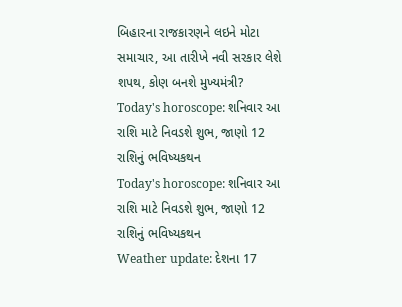બિહારના રાજકારણને લઇને મોટા સમાચાર, આ તારીખે નવી સરકાર લેશે શપથ, કોણ બનશે મુખ્યમંત્રી?
Today's horoscope: શનિવાર આ રાશિ માટે નિવડશે શુભ, જાણો 12 રાશિનું ભવિષ્યકથન
Today's horoscope: શનિવાર આ રાશિ માટે નિવડશે શુભ, જાણો 12 રાશિનું ભવિષ્યકથન
Weather update: દેશના 17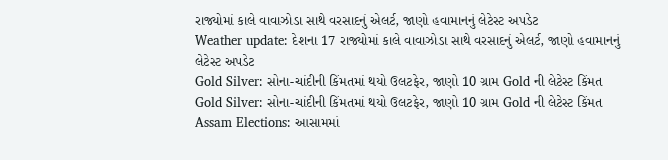રાજ્યોમાં કાલે વાવાઝોડા સાથે વરસાદનું એલર્ટ, જાણો હવામાનનું લેટેસ્ટ અપડેટ
Weather update: દેશના 17 રાજ્યોમાં કાલે વાવાઝોડા સાથે વરસાદનું એલર્ટ, જાણો હવામાનનું લેટેસ્ટ અપડેટ
Gold Silver: સોના-ચાંદીની કિંમતમાં થયો ઉલટફેર, જાણો 10 ગ્રામ Gold ની લેટેસ્ટ કિંમત
Gold Silver: સોના-ચાંદીની કિંમતમાં થયો ઉલટફેર, જાણો 10 ગ્રામ Gold ની લેટેસ્ટ કિંમત
Assam Elections: આસામમાં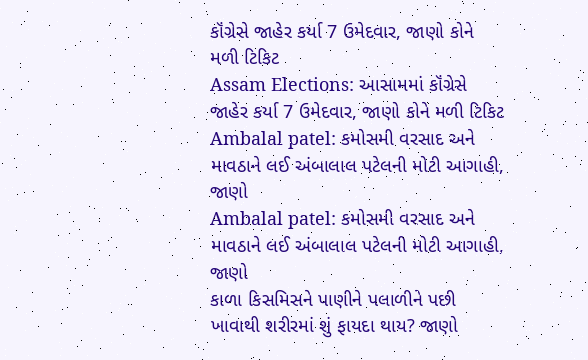કૉંગ્રેસે જાહેર કર્યા 7 ઉમેદવાર, જાણો કોને મળી ટિકિટ
Assam Elections: આસામમાં કૉંગ્રેસે જાહેર કર્યા 7 ઉમેદવાર, જાણો કોને મળી ટિકિટ
Ambalal patel: કમોસમી વરસાદ અને માવઠાને લઈ અંબાલાલ પટેલની મોટી આગાહી, જાણો
Ambalal patel: કમોસમી વરસાદ અને માવઠાને લઈ અંબાલાલ પટેલની મોટી આગાહી, જાણો
કાળા કિસમિસને પાણીને પલાળીને પછી ખાવાથી શરીરમાં શું ફાયદા થાય? જાણો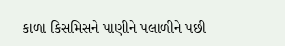કાળા કિસમિસને પાણીને પલાળીને પછી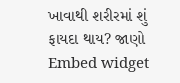ખાવાથી શરીરમાં શું ફાયદા થાય? જાણો
Embed widget